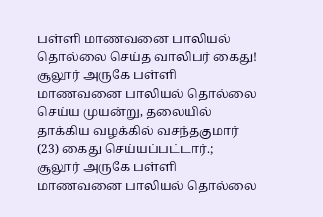பள்ளி மாணவனை பாலியல் தொல்லை செய்த வாலிபர் கைது!
சூலூர் அருகே பள்ளி மாணவனை பாலியல் தொல்லை செய்ய முயன்று, தலையில் தாக்கிய வழக்கில் வசந்தகுமார் (23) கைது செய்யப்பட்டார்.;
சூலூர் அருகே பள்ளி மாணவனை பாலியல் தொல்லை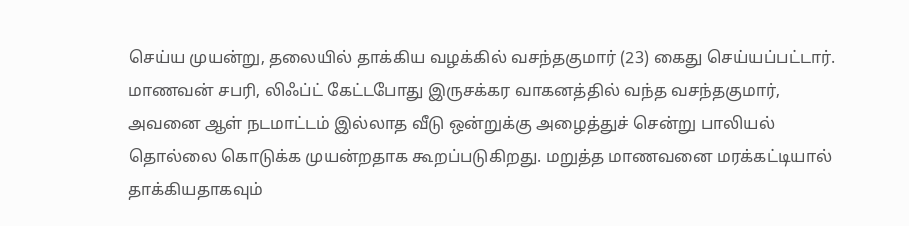செய்ய முயன்று, தலையில் தாக்கிய வழக்கில் வசந்தகுமார் (23) கைது செய்யப்பட்டார். மாணவன் சபரி, லிஃப்ட் கேட்டபோது இருசக்கர வாகனத்தில் வந்த வசந்தகுமார், அவனை ஆள் நடமாட்டம் இல்லாத வீடு ஒன்றுக்கு அழைத்துச் சென்று பாலியல் தொல்லை கொடுக்க முயன்றதாக கூறப்படுகிறது. மறுத்த மாணவனை மரக்கட்டியால் தாக்கியதாகவும்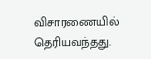விசாரணையில் தெரியவந்தது.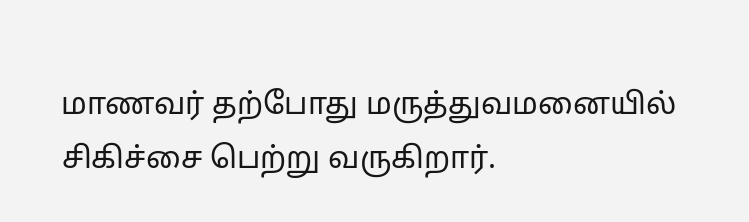மாணவர் தற்போது மருத்துவமனையில் சிகிச்சை பெற்று வருகிறார்.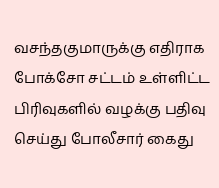வசந்தகுமாருக்கு எதிராக போக்சோ சட்டம் உள்ளிட்ட பிரிவுகளில் வழக்கு பதிவு செய்து போலீசார் கைது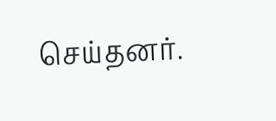செய்தனர்.